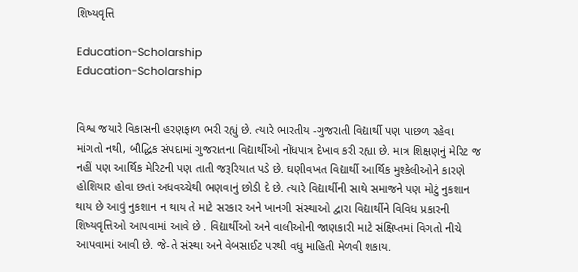શિષ્યવૃત્તિ

Education-Scholarship
Education-Scholarship


વિશ્વ જયારે વિકાસની હરણફાળ ભરી રહ્યું છે. ત્યારે ભારતીય -ગુજરાતી વિદ્યાર્થી પણ પાછળ રહેવા માંગતો નથી, બૌદ્ધિક સંપદામાં ગુજરાતના વિદ્યાર્થીઓ નોંધપાત્ર દેખાવ કરી રહ્યા છે. માત્ર શિક્ષણનું મેરિટ જ નહીં પણ આર્થિક મેરિટની પણ તાતી જરૂરિયાત પડે છે. ઘણીવખત વિદ્યાર્થી આર્થિક મુશ્કેલીઓને કારણે હોશિયાર હોવા છતાં અધવચ્ચેથી ભણવાનું છોડી દે છે. ત્યારે વિદ્યાર્થીની સાથે સમાજને પણ મોટું નુકશાન થાય છે આવું નુકશાન ન થાય તે માટે સરકાર અને ખાનગી સંસ્થાઓ દ્વારા વિદ્યાર્થીને વિવિધ પ્રકારની શિષ્યવૃત્તિઓ આપવામાં આવે છે . વિદ્યાર્થીઓ અને વાલીઓની જાણકારી માટે સંક્ષિપ્તમાં વિગતો નીચે આપવામાં આવી છે. જે-તે સંસ્થા અને વેબસાઈટ પરથી વધુ માહિતી મેળવી શકાય.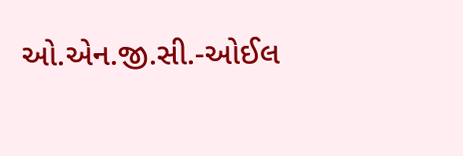ઓ.એન.જી.સી.-ઓઈલ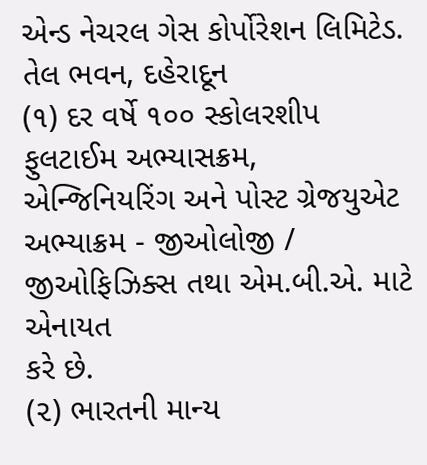એન્ડ નેચરલ ગેસ કોર્પોરેશન લિમિટેડ. તેલ ભવન, દહેરાદૂન
(૧) દર વર્ષે ૧૦૦ સ્કોલરશીપ ફુલટાઈમ અભ્યાસક્રમ, એન્જિનિયરિંગ અને પોસ્ટ ગ્રેજયુએટ અભ્યાક્રમ - જીઓલોજી / જીઓફિઝિક્સ તથા એમ.બી.એ. માટે એનાયત
કરે છે.
(૨) ભારતની માન્ય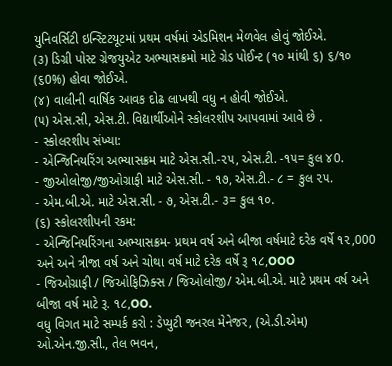યુનિવર્સિટી ઇન્સ્ટિટયૂટમાં પ્રથમ વર્ષમાં એડમિશન મેળવેલ હોવું જોઈએ.
(૩) ડિગ્રી પોસ્ટ ગ્રેજયુએટ અભ્યાસક્રમો માટે ગ્રેડ પોઈન્ટ (૧૦ માંથી ૬) ૬/૧૦ (૬0%) હોવા જોઈએ.
(૪) વાલીની વાર્ષિક આવક દોઢ લાખથી વધુ ન હોવી જોઈએ.
(૫) એસ.સી, એસ.ટી. વિદ્યાર્થીઓને સ્કોલરશીપ આપવામાં આવે છે .
- સ્કોલરશીપ સંખ્યા:
- એન્જિનિયરિંગ અભ્યાસક્રમ માટે એસ.સી.-૨૫, એસ.ટી. -૧૫= કુલ ૪0.
- જીઓલોજી/જીઓગ્રાફી માટે એસ.સી. - ૧૭, એસ.ટી.- ૮ = કુલ ૨૫.
- એમ.બી.એ. માટે એસ.સી. - ૭, એસ.ટી.- ૩= કુલ ૧૦.
(૬) સ્કોલરશીપની રકમ:
- એન્જિનિયરિંગના અભ્યાસક્રમ- પ્રથમ વર્ષ અને બીજા વર્ષમાટે દરેક વર્ષે ૧૨,000 અને અને ત્રીજા વર્ષ અને ચોથા વર્ષ માટે દરેક વર્ષે રૂ ૧૮,OOO
- જિઓગ્રાફી / જિઓફિઝિક્સ / જિઓલોજી/ એમ.બી.એ. માટે પ્રથમ વર્ષ અને બીજા વર્ષ માટે રૂ. ૧૮,OO.
વધુ વિગત માટે સમ્પર્ક કરો : ડેપ્યુટી જનરલ મેનેજર, (એ.ડી.એમ) ઓ.એન.જી.સી., તેલ ભવન,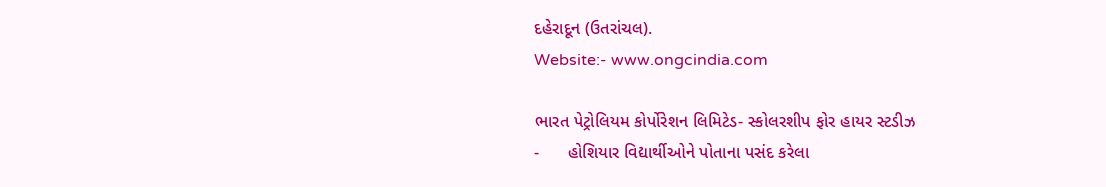દહેરાદૂન (ઉતરાંચલ).
Website:- www.ongcindia.com

ભારત પેટ્રોલિયમ કોર્પોરેશન લિમિટેડ- સ્કોલરશીપ ફોર હાયર સ્ટડીઝ
-      હોશિયાર વિદ્યાર્થીઓને પોતાના પસંદ કરેલા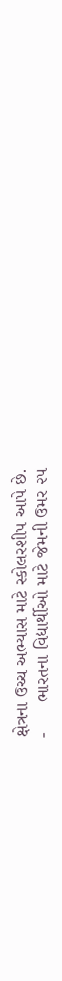ક્ષેત્રના ઉચ્ચ અભ્યાસ માટે સ્કોલરશીપ આપે છે.
-      ભારતના વિદ્યાર્થીઓ માટે જેમની ઉમર ૨૫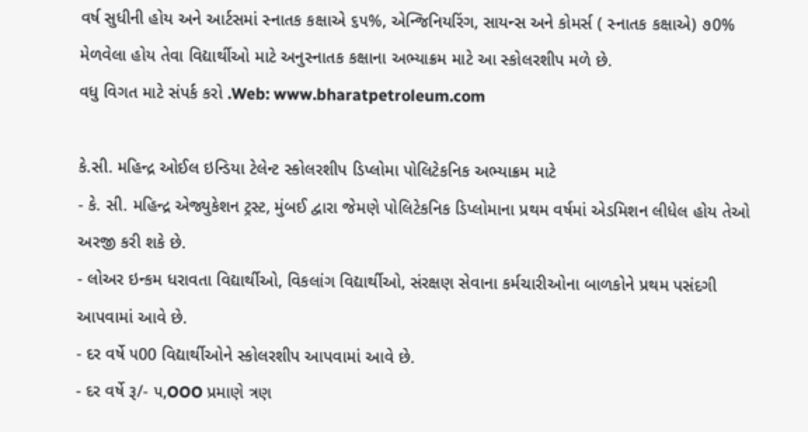વર્ષ સુધીની હોય અને આર્ટસમાં સ્નાતક કક્ષાએ ૬૫%, એન્જિનિયરિંગ, સાયન્સ અને કોમર્સ ( સ્નાતક કક્ષાએ) ૭0% મેળવેલા હોય તેવા વિદ્યાર્થીઓ માટે અનુસ્નાતક કક્ષાના અભ્યાક્રમ માટે આ સ્કોલરશીપ મળે છે.
વધુ વિગત માટે સંપર્ક કરો .Web: www.bharatpetroleum.com

કે.સી. મહિન્દ્ર ઓઈલ ઇન્ડિયા ટેલેન્ટ સ્કોલરશીપ ડિપ્લોમા પોલિટેકનિક અભ્યાક્રમ માટે
- કે. સી. મહિન્દ્ર એજ્યુકેશન ટ્રસ્ટ, મુંબઈ દ્વારા જેમણે પોલિટેકનિક ડિપ્લોમાના પ્રથમ વર્ષમાં એડમિશન લીધેલ હોય તેઓ અરજી કરી શકે છે.
- લોઅર ઇન્કમ ધરાવતા વિદ્યાર્થીઓ, વિકલાંગ વિદ્યાર્થીઓ, સંરક્ષણ સેવાના કર્મચારીઓના બાળકોને પ્રથમ પસંદગી આપવામાં આવે છે.
- દર વર્ષે ૫00 વિદ્યાર્થીઓને સ્કોલરશીપ આપવામાં આવે છે.
- દર વર્ષે રૂ/- ૫,OOO પ્રમાણે ત્રણ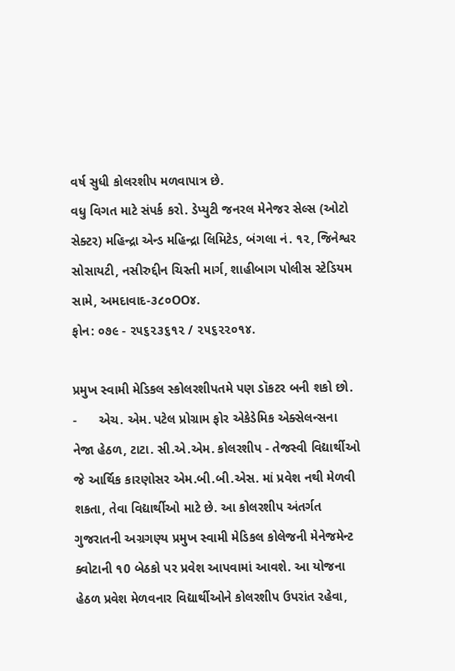વર્ષ સુધી કોલરશીપ મળવાપાત્ર છે.
વધુ વિગત માટે સંપર્ક કરો. ડેપ્યુટી જનરલ મેનેજર સેલ્સ (ઓટો સેક્ટર) મહિન્દ્રા એન્ડ મહિન્દ્રા લિમિટેડ, બંગલા નં. ૧૨, જિનેશ્વર સોસાયટી, નસીરુદ્દીન ચિસ્તી માર્ગ, શાહીબાગ પોલીસ સ્ટેડિયમ સામે, અમદાવાદ-૩૮૦OO૪.
ફોન: ૦૭૯ - ૨૫૬૨૩૬૧૨ / ૨૫૬૨૨૦૧૪.

પ્રમુખ સ્વામી મેડિકલ સ્કોલરશીપતમે પણ ડૉકટર બની શકો છો.
-      એચ. એમ. પટેલ પ્રોગ્રામ ફોર એકેડેમિક એક્સેલન્સના નેજા હેઠળ, ટાટા. સી.એ.એમ. કોલરશીપ - તેજસ્વી વિદ્યાર્થીઓ જે આર્થિક કારણોસર એમ.બી.બી.એસ. માં પ્રવેશ નથી મેળવી શકતા, તેવા વિદ્યાર્થીઓ માટે છે. આ કોલરશીપ અંતર્ગત ગુજરાતની અગ્રગણ્ય પ્રમુખ સ્વામી મેડિકલ કોલેજની મેનેજમેન્ટ ક્વોટાની ૧0 બેઠકો પર પ્રવેશ આપવામાં આવશે. આ યોજના હેઠળ પ્રવેશ મેળવનાર વિદ્યાર્થીઓને કોલરશીપ ઉપરાંત રહેવા,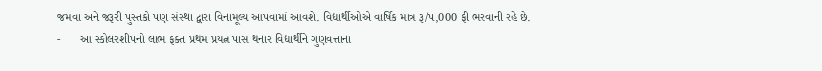જમવા અને જરૂરી પુસ્તકો પણ સંસ્થા દ્વારા વિનામૂલ્ય આપવામાં આવશે. વિદ્યાર્થીઓએ વાર્ષિક માત્ર રૂ/પ,000 ફી ભરવાની રહે છે.
-      આ સ્કોલરશીપનો લાભ ફક્ત પ્રથમ પ્રયત્ન પાસ થનાર વિદ્યાર્થીને ગુણવત્તાના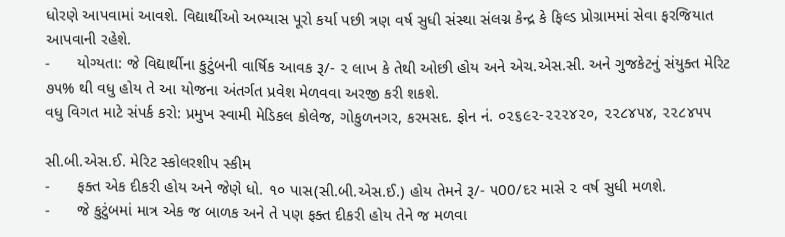ધોરણે આપવામાં આવશે. વિદ્યાર્થીઓ અભ્યાસ પૂરો કર્યા પછી ત્રણ વર્ષ સુધી સંસ્થા સંલગ્ન કેન્દ્ર કે ફિલ્ડ પ્રોગ્રામમાં સેવા ફરજિયાત આપવાની રહેશે.
-      યોગ્યતા: જે વિદ્યાર્થીના કુટુંબની વાર્ષિક આવક રૂ/- ૨ લાખ કે તેથી ઓછી હોય અને એચ.એસ.સી. અને ગુજકેટનું સંયુક્ત મેરિટ ૭૫% થી વધુ હોય તે આ યોજના અંતર્ગત પ્રવેશ મેળવવા અરજી કરી શકશે.
વધુ વિગત માટે સંપર્ક કરો: પ્રમુખ સ્વામી મેડિકલ કોલેજ, ગોકુળનગર, કરમસદ. ફોન નં. ૦૨૬૯૨-૨૨૨૪૨૦, ૨૨૮૪૫૪, ૨૨૮૪૫૫

સી.બી.એસ.ઈ. મેરિટ સ્કોલરશીપ સ્કીમ
-      ફક્ત એક દીકરી હોય અને જેણે ધો. ૧૦ પાસ(સી.બી.એસ.ઈ.) હોય તેમને રૂ/- ૫00/દર માસે ૨ વર્ષ સુધી મળશે.
-      જે કુટુંબમાં માત્ર એક જ બાળક અને તે પણ ફક્ત દીકરી હોય તેને જ મળવા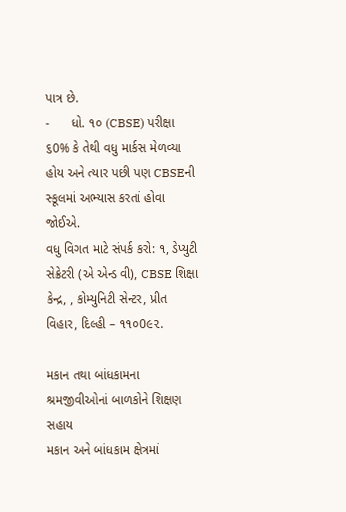પાત્ર છે.
-      ધો. ૧૦ (CBSE) પરીક્ષા ૬0% કે તેથી વધુ માર્કસ મેળવ્યા હોય અને ત્યાર પછી પણ CBSEની સ્કૂલમાં અભ્યાસ કરતાં હોવા જોઈએ.
વધુ વિગત માટે સંપર્ક કરો: ૧, ડેપ્યુટી સેક્રેટરી (એ એન્ડ વી), CBSE શિક્ષા કેન્દ્ર, , કોમ્યુનિટી સેન્ટર, પ્રીત વિહાર, દિલ્હી – ૧૧૦0૯૨.

મકાન તથા બાંધકામના શ્રમજીવીઓનાં બાળકોને શિક્ષણ સહાય
મકાન અને બાંધકામ ક્ષેત્રમાં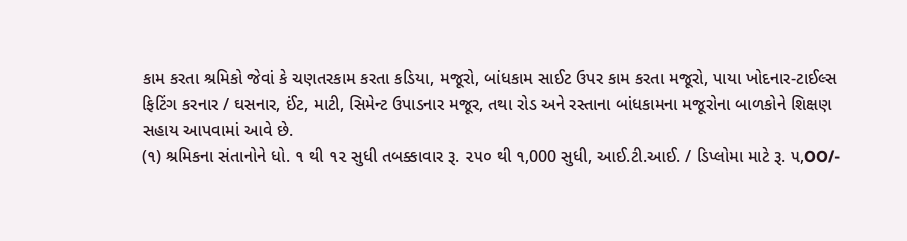કામ કરતા શ્રમિકો જેવાં કે ચણતરકામ કરતા કડિયા, મજૂરો, બાંધકામ સાઈટ ઉપર કામ કરતા મજૂરો, પાયા ખોદનાર-ટાઈલ્સ ફિટિંગ કરનાર / ઘસનાર, ઈંટ, માટી, સિમેન્ટ ઉપાડનાર મજૂર, તથા રોડ અને રસ્તાના બાંધકામના મજૂરોના બાળકોને શિક્ષણ સહાય આપવામાં આવે છે.
(૧) શ્રમિકના સંતાનોને ધો. ૧ થી ૧૨ સુધી તબક્કાવાર રૂ. ૨૫૦ થી ૧,000 સુધી, આઈ.ટી.આઈ. / ડિપ્લોમા માટે રૂ. ૫,OO/-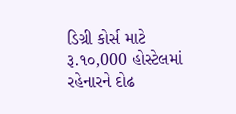ડિગ્રી કોર્સ માટે રૂ.૧૦,000 હોસ્ટેલમાં રહેનારને દોઢ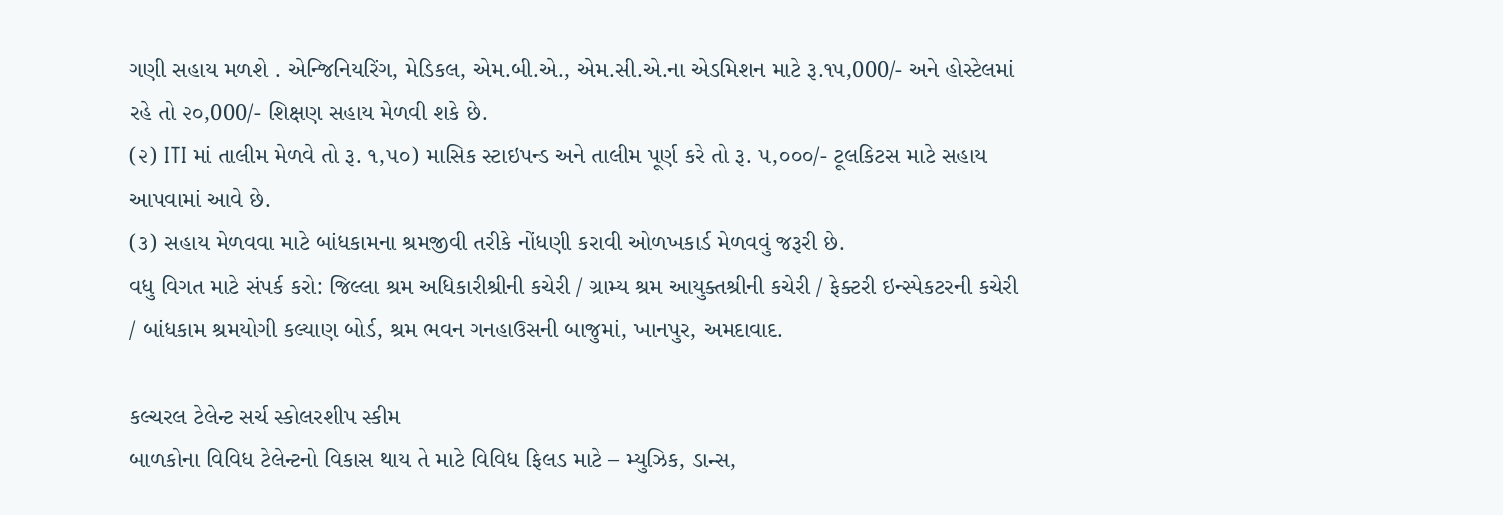ગણી સહાય મળશે . એન્જિનિયરિંગ, મેડિકલ, એમ.બી.એ., એમ.સી.એ.ના એડમિશન માટે રૂ.૧૫,000/- અને હોસ્ટેલમાં રહે તો ૨૦,000/- શિક્ષણ સહાય મેળવી શકે છે.
(૨) ITI માં તાલીમ મેળવે તો રૂ. ૧,૫૦) માસિક સ્ટાઇપન્ડ અને તાલીમ પૂર્ણ કરે તો રૂ. ૫,૦૦૦/- ટૂલકિટસ માટે સહાય આપવામાં આવે છે.
(૩) સહાય મેળવવા માટે બાંધકામના શ્રમજીવી તરીકે નોંધણી કરાવી ઓળખકાર્ડ મેળવવું જરૂરી છે.
વધુ વિગત માટે સંપર્ક કરો: જિલ્લા શ્રમ અધિકારીશ્રીની કચેરી / ગ્રામ્ય શ્રમ આયુક્તશ્રીની કચેરી / ફેક્ટરી ઇન્સ્પેકટરની કચેરી / બાંધકામ શ્રમયોગી કલ્યાણ બોર્ડ, શ્રમ ભવન ગનહાઉસની બાજુમાં, ખાનપુર, અમદાવાદ.

કલ્ચરલ ટેલેન્ટ સર્ચ સ્કોલરશીપ સ્કીમ
બાળકોના વિવિધ ટેલેન્ટનો વિકાસ થાય તે માટે વિવિધ ફિલડ માટે – મ્યુઝિક, ડાન્સ,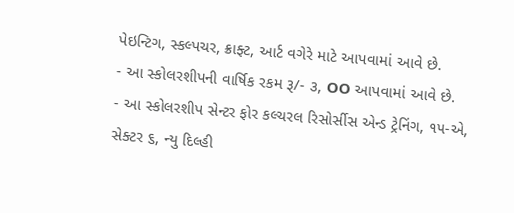પેઇન્ટિગ, સ્કલ્પચર, ક્રાફ્ટ, આર્ટ વગેરે માટે આપવામાં આવે છે.
- આ સ્કોલરશીપની વાર્ષિક રકમ રૂ/- ૩, OO આપવામાં આવે છે.
- આ સ્કોલરશીપ સેન્ટર ફોર કલ્ચરલ રિસોર્સીસ એન્ડ ટ્રેનિંગ, ૧૫-એ, સેક્ટર ૬, ન્યુ દિલ્હી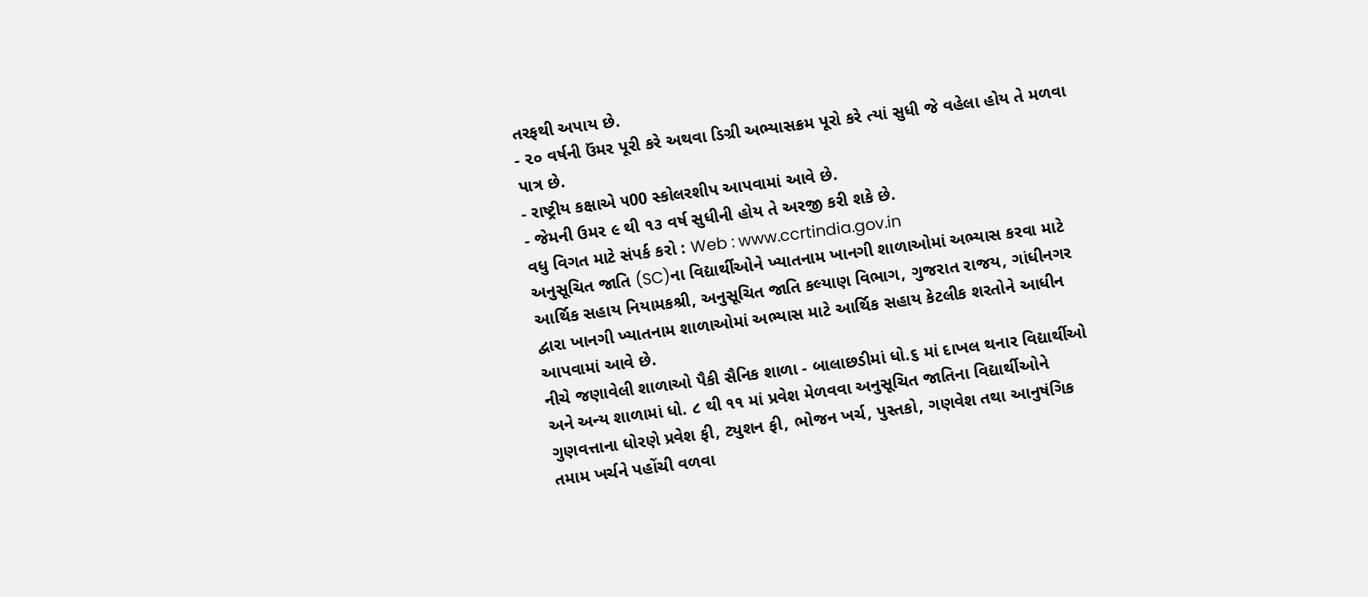તરફથી અપાય છે.
- ૨૦ વર્ષની ઉંમર પૂરી કરે અથવા ડિગ્રી અભ્યાસક્રમ પૂરો કરે ત્યાં સુધી જે વહેલા હોય તે મળવા પાત્ર છે.
- રાષ્ટ્રીય કક્ષાએ ૫00 સ્કોલરશીપ આપવામાં આવે છે.
- જેમની ઉમર ૯ થી ૧૩ વર્ષ સુધીની હોય તે અરજી કરી શકે છે.
વધુ વિગત માટે સંપર્ક કરો : Web : www.ccrtindia.gov.in
અનુસૂચિત જાતિ (SC)ના વિદ્યાર્થીઓને ખ્યાતનામ ખાનગી શાળાઓમાં અભ્યાસ કરવા માટે આર્થિક સહાય નિયામકશ્રી, અનુસૂચિત જાતિ કલ્યાણ વિભાગ, ગુજરાત રાજય, ગાંધીનગર દ્વારા ખાનગી ખ્યાતનામ શાળાઓમાં અભ્યાસ માટે આર્થિક સહાય કેટલીક શરતોને આધીન આપવામાં આવે છે.
નીચે જણાવેલી શાળાઓ પૈકી સૈનિક શાળા - બાલાછડીમાં ધો.૬ માં દાખલ થનાર વિદ્યાર્થીઓ અને અન્ય શાળામાં ધો. ૮ થી ૧૧ માં પ્રવેશ મેળવવા અનુસૂચિત જાતિના વિદ્યાર્થીઓને ગુણવત્તાના ધોરણે પ્રવેશ ફી, ટ્યુશન ફી, ભોજન ખર્ચ, પુસ્તકો, ગણવેશ તથા આનુષંગિક તમામ ખર્ચને પહોંચી વળવા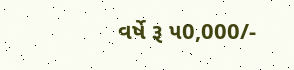વર્ષે રૂ ૫0,000/-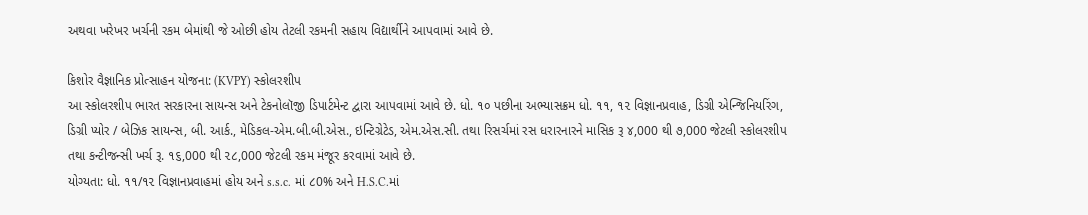અથવા ખરેખર ખર્ચની રકમ બેમાંથી જે ઓછી હોય તેટલી રકમની સહાય વિદ્યાર્થીને આપવામાં આવે છે.

કિશોર વૈજ્ઞાનિક પ્રોત્સાહન યોજના: (KVPY) સ્કોલરશીપ
આ સ્કોલરશીપ ભારત સરકારના સાયન્સ અને ટેકનોલૉજી ડિપાર્ટમેન્ટ દ્વારા આપવામાં આવે છે. ધો. ૧૦ પછીના અભ્યાસક્રમ ધો. ૧૧, ૧૨ વિજ્ઞાનપ્રવાહ, ડિગ્રી એન્જિનિયરિંગ, ડિગ્રી પ્યોર / બેઝિક સાયન્સ, બી. આર્ક., મેડિકલ-એમ.બી.બી.એસ., ઇન્ટિગ્રેટેડ, એમ.એસ.સી. તથા રિસર્ચમાં રસ ધરારનારને માસિક રૂ ૪,000 થી ૭,000 જેટલી સ્કોલરશીપ તથા કન્ટીજન્સી ખર્ચ રૂ. ૧૬,000 થી ૨૮,000 જેટલી રકમ મંજૂર કરવામાં આવે છે.
યોગ્યતા: ધો. ૧૧/૧૨ વિજ્ઞાનપ્રવાહમાં હોય અને s.s.c. માં ૮0% અને H.S.C.માં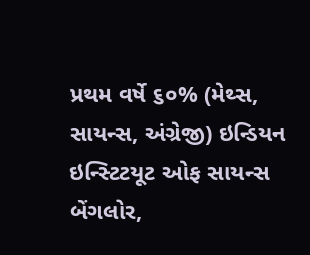પ્રથમ વર્ષે ૬૦% (મેથ્સ, સાયન્સ, અંગ્રેજી) ઇન્ડિયન ઇન્સ્ટિટયૂટ ઓફ સાયન્સ બેંગલોર,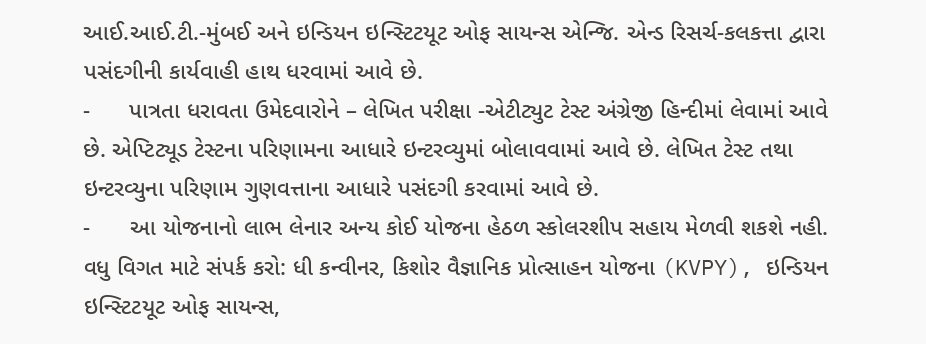આઈ.આઈ.ટી.-મુંબઈ અને ઇન્ડિયન ઇન્સ્ટિટયૂટ ઓફ સાયન્સ એન્જિ. એન્ડ રિસર્ચ-કલકત્તા દ્વારા પસંદગીની કાર્યવાહી હાથ ધરવામાં આવે છે.
-      પાત્રતા ધરાવતા ઉમેદવારોને – લેખિત પરીક્ષા -એટીટ્યુટ ટેસ્ટ અંગ્રેજી હિન્દીમાં લેવામાં આવે છે. એપ્ટિટ્યૂડ ટેસ્ટના પરિણામના આધારે ઇન્ટરવ્યુમાં બોલાવવામાં આવે છે. લેખિત ટેસ્ટ તથા ઇન્ટરવ્યુના પરિણામ ગુણવત્તાના આધારે પસંદગી કરવામાં આવે છે.
-      આ યોજનાનો લાભ લેનાર અન્ય કોઈ યોજના હેઠળ સ્કોલરશીપ સહાય મેળવી શકશે નહી.
વધુ વિગત માટે સંપર્ક કરો: ધી કન્વીનર, કિશોર વૈજ્ઞાનિક પ્રોત્સાહન યોજના (KVPY), ઇન્ડિયન ઇન્સ્ટિટયૂટ ઓફ સાયન્સ,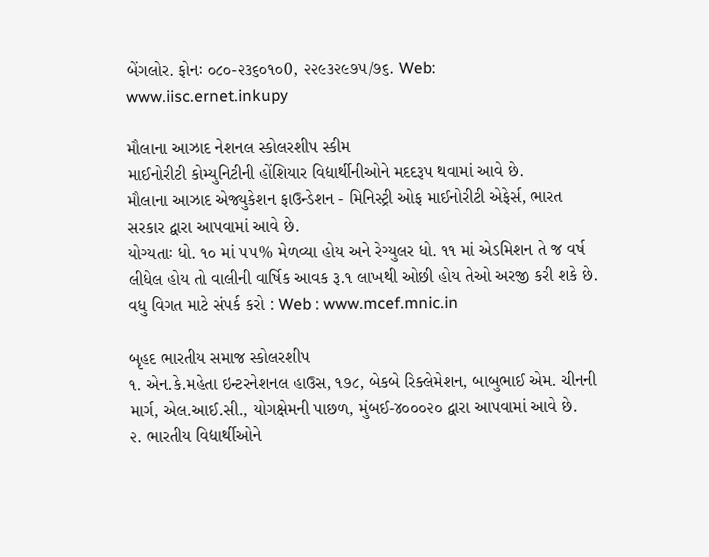બેંગલોર. ફોનઃ ૦૮૦-૨૩૬૦૧૦0, ૨૨૯૩૨૯૭૫/૭૬. Web: www.iisc.ernet.inkupy

મૌલાના આઝાદ નેશનલ સ્કોલરશીપ સ્કીમ
માઈનોરીટી કોમ્યુનિટીની હોંશિયાર વિદ્યાર્થીનીઓને મદદરૂપ થવામાં આવે છે.
મૌલાના આઝાદ એજ્યુકેશન ફાઉન્ડેશન - મિનિસ્ટ્રી ઓફ માઈનોરીટી એફેર્સ, ભારત સરકાર દ્વારા આપવામાં આવે છે.
યોગ્યતાઃ ધો. ૧૦ માં ૫૫% મેળવ્યા હોય અને રેગ્યુલર ધો. ૧૧ માં એડમિશન તે જ વર્ષ લીધેલ હોય તો વાલીની વાર્ષિક આવક રૂ.૧ લાખથી ઓછી હોય તેઓ અરજી કરી શકે છે.
વધુ વિગત માટે સંપર્ક કરો : Web : www.mcef.mnic.in

બૃહદ ભારતીય સમાજ સ્કોલરશીપ
૧. એન.કે.મહેતા ઇન્ટરનેશનલ હાઉસ, ૧૭૮, બેકબે રિક્લેમેશન, બાબુભાઈ એમ. ચીનની માર્ગ, એલ.આઈ.સી., યોગક્ષેમની પાછળ, મુંબઈ-૪૦૦૦૨૦ દ્વારા આપવામાં આવે છે.
૨. ભારતીય વિદ્યાર્થીઓને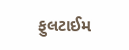ફુલટાઈમ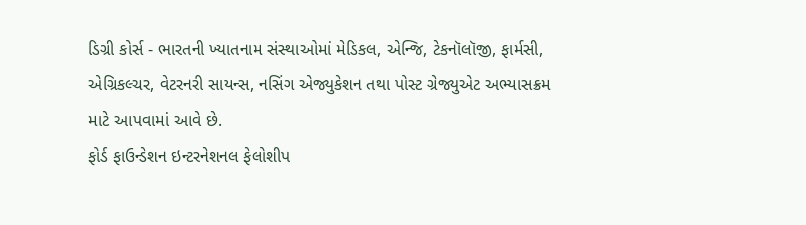ડિગ્રી કોર્સ - ભારતની ખ્યાતનામ સંસ્થાઓમાં મેડિકલ, એન્જિ, ટેકનૉલૉજી, ફાર્મસી, એગ્રિકલ્ચર, વેટરનરી સાયન્સ, નસિંગ એજ્યુકેશન તથા પોસ્ટ ગ્રેજ્યુએટ અભ્યાસક્રમ માટે આપવામાં આવે છે.
ફોર્ડ ફાઉન્ડેશન ઇન્ટરનેશનલ ફેલોશીપ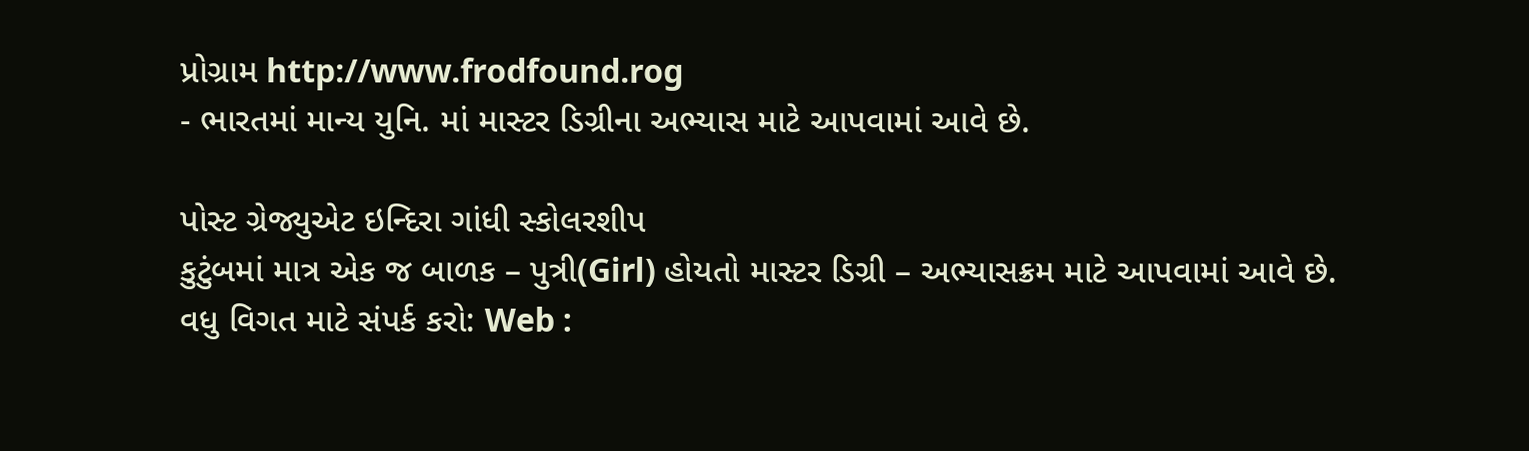પ્રોગ્રામ http://www.frodfound.rog
- ભારતમાં માન્ય યુનિ. માં માસ્ટર ડિગ્રીના અભ્યાસ માટે આપવામાં આવે છે.

પોસ્ટ ગ્રેજ્યુએટ ઇન્દિરા ગાંધી સ્કોલરશીપ
કુટુંબમાં માત્ર એક જ બાળક – પુત્રી(Girl) હોયતો માસ્ટર ડિગ્રી – અભ્યાસક્રમ માટે આપવામાં આવે છે.
વધુ વિગત માટે સંપર્ક કરો: Web :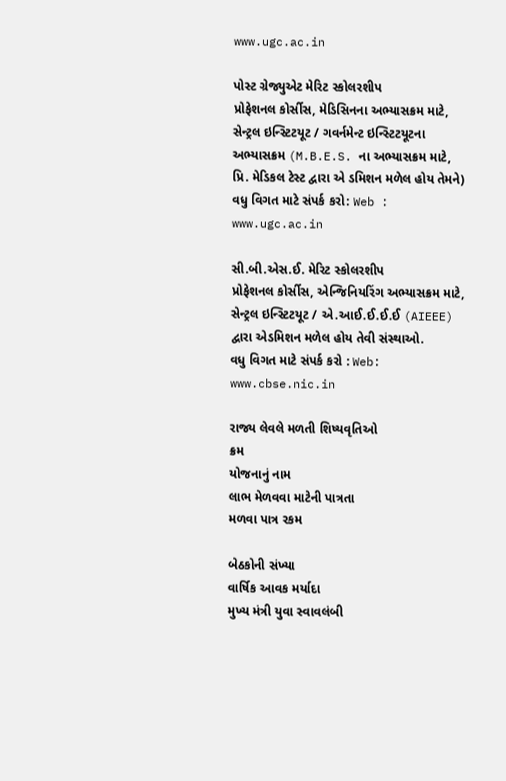www.ugc.ac.in

પોસ્ટ ગ્રેજ્યુએટ મેરિટ સ્કોલરશીપ
પ્રોફેશનલ કોર્સીસ, મેડિસિનના અભ્યાસક્રમ માટે, સેન્ટ્રલ ઇન્સ્ટિટયૂટ / ગવર્નમેન્ટ ઇન્સ્ટિટયૂટના અભ્યાસક્રમ (M.B.E.S. ના અભ્યાસક્રમ માટે, પ્રિ. મેડિકલ ટેસ્ટ દ્વારા એ ડમિશન મળેલ હોય તેમને)
વધુ વિગત માટે સંપર્ક કરો: Web : www.ugc.ac.in

સી.બી.એસ.ઈ. મેરિટ સ્કોલરશીપ
પ્રોફેશનલ કોર્સીસ, એન્જિનિયરિંગ અભ્યાસક્રમ માટે, સેન્ટ્રલ ઇન્સ્ટિટયૂટ / એ.આઈ.ઈ.ઈ.ઈ (AIEEE) દ્વારા એડમિશન મળેલ હોય તેવી સંસ્થાઓ.
વધુ વિગત માટે સંપર્ક કરો : Web: www.cbse.nic.in

રાજ્ય લેવલે મળતી શિષ્યવૃતિઓ
ક્રમ
યોજનાનું નામ
લાભ મેળવવા માટેની પાત્રતા
મળવા પાત્ર રકમ

બેઠકોની સંખ્યા
વાર્ષિક આવક મર્યાદા
મુખ્ય મંત્રી યુવા સ્વાવલંબી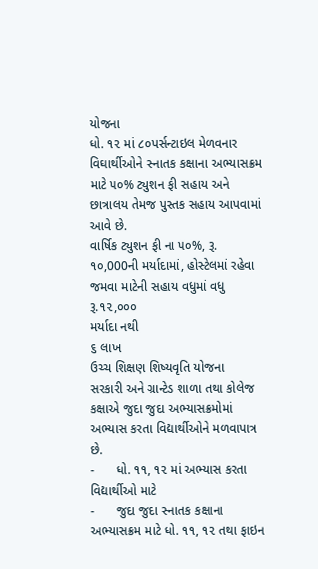યોજના
ધો. ૧૨ માં ૮૦પર્સન્ટાઇલ મેળવનાર વિઘાર્થીઓને સ્નાતક કક્ષાના અભ્યાસક્રમ માટે ૫૦% ટ્યુશન ફી સહાય અને છાત્રાલય તેમજ પુસ્તક સહાય આપવામાં આવે છે.
વાર્ષિક ટ્યુશન ફી ના ૫૦%, રૂ. ૧૦,000ની મર્યાદામાં, હોસ્ટેલમાં રહેવા જમવા માટેની સહાય વધુમાં વધુ રૂ.૧૨,૦૦૦
મર્યાદા નથી
૬ લાખ
ઉચ્ચ શિક્ષણ શિષ્યવૃતિ યોજના
સરકારી અને ગ્રાન્ટેડ શાળા તથા કોલેજ કક્ષાએ જુદા જુદા અભ્યાસક્રમોમાં અભ્યાસ કરતા વિદ્યાર્થીઓને મળવાપાત્ર છે.
-      ધો. ૧૧, ૧૨ માં અભ્યાસ કરતા વિદ્યાર્થીઓ માટે
-      જુદા જુદા સ્નાતક કક્ષાના અભ્યાસક્રમ માટે ધો. ૧૧, ૧૨ તથા ફાઇન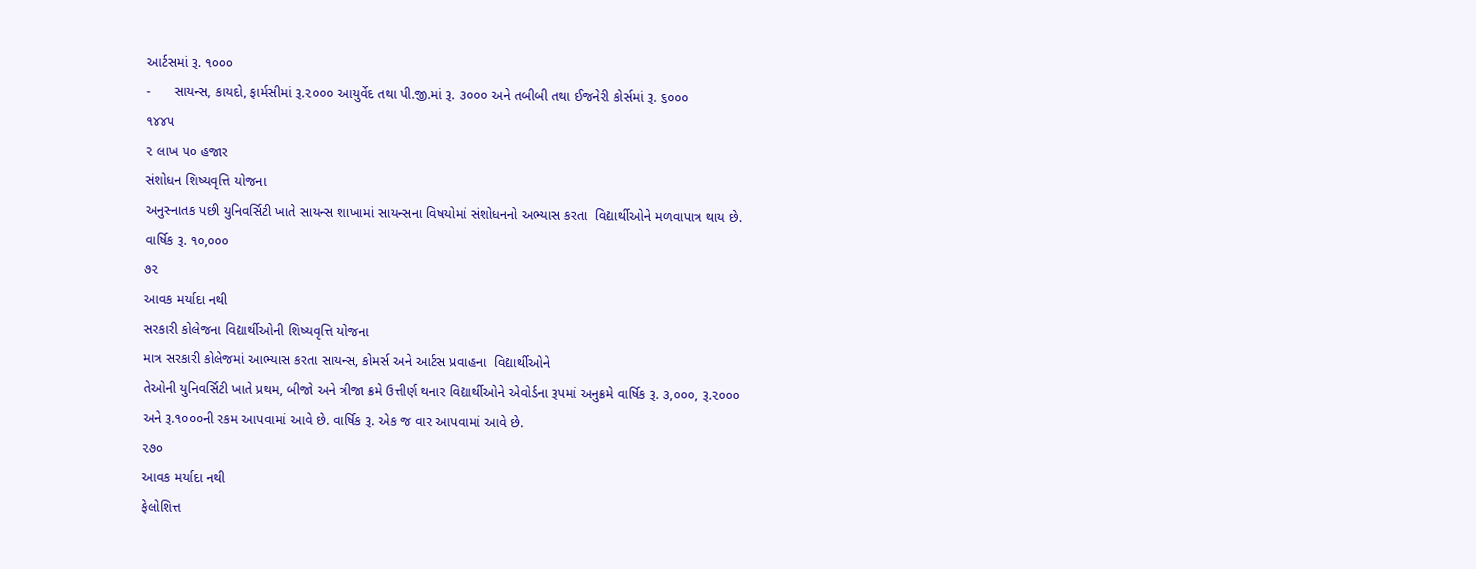આર્ટસમાં રૂ. ૧૦૦૦
-      સાયન્સ, કાયદો, ફાર્મસીમાં રૂ.૨૦૦૦ આયુર્વેદ તથા પી.જી.માં રૂ. ૩૦૦૦ અને તબીબી તથા ઈજનેરી કોર્સમાં રૂ. ૬૦૦૦
૧૪૪૫
૨ લાખ ૫૦ હજાર
સંશોધન શિષ્યવૃત્તિ યોજના
અનુસ્નાતક પછી યુનિવર્સિટી ખાતે સાયન્સ શાખામાં સાયન્સના વિષયોમાં સંશોધનનો અભ્યાસ કરતા  વિદ્યાર્થીઓને મળવાપાત્ર થાય છે.
વાર્ષિક રૂ. ૧૦,૦૦૦
૭૨
આવક મર્યાદા નથી
સરકારી કોલેજના વિદ્યાર્થીઓની શિષ્યવૃત્તિ યોજના
માત્ર સરકારી કોલેજમાં આભ્યાસ કરતા સાયન્સ, કોમર્સ અને આર્ટસ પ્રવાહના  વિદ્યાર્થીઓને
તેઓની યુનિવર્સિટી ખાતે પ્રથમ, બીજો અને ત્રીજા ક્રમે ઉત્તીર્ણ થનાર વિદ્યાર્થીઓને એવોર્ડના રૂપમાં અનુક્રમે વાર્ષિક રૂ. ૩,૦૦૦, રૂ.૨૦૦૦ અને રૂ.૧૦૦૦ની રકમ આપવામાં આવે છે. વાર્ષિક રૂ. એક જ વાર આપવામાં આવે છે.
૨૭૦
આવક મર્યાદા નથી
ફેલોશિત્ત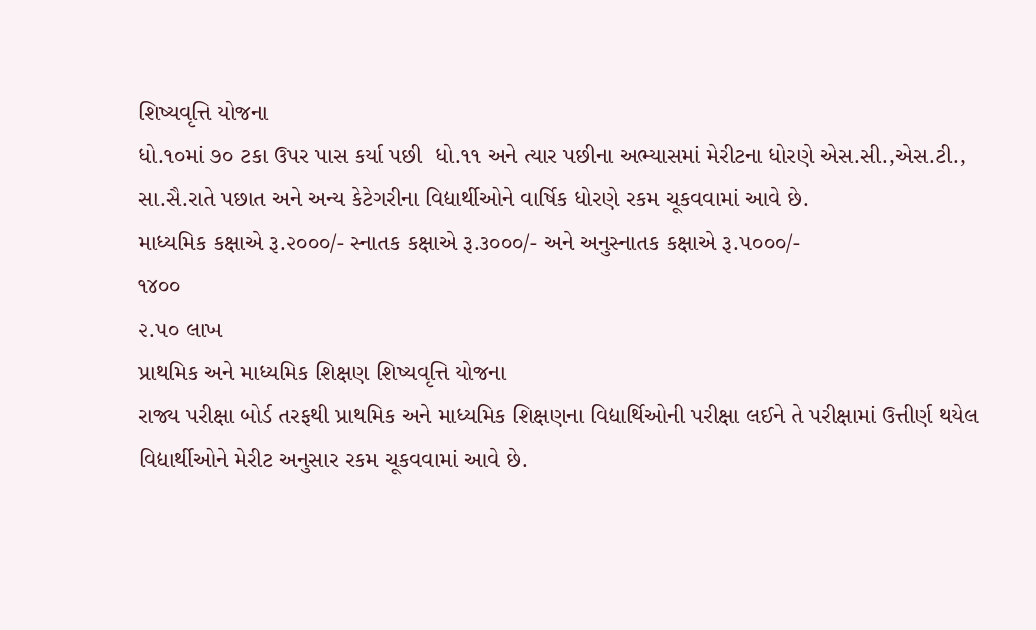શિષ્યવૃત્તિ યોજના
ધો.૧૦માં ૭૦ ટકા ઉપર પાસ કર્યા પછી  ધો.૧૧ અને ત્યાર પછીના અભ્યાસમાં મેરીટના ધોરણે એસ.સી.,એસ.ટી., સા.સૈ.રાતે પછાત અને અન્ય કેટેગરીના વિદ્યાર્થીઓને વાર્ષિક ધોરણે રકમ ચૂકવવામાં આવે છે.
માધ્યમિક કક્ષાએ રૂ.૨૦૦૦/- સ્નાતક કક્ષાએ રૂ.૩૦૦૦/- અને અનુસ્નાતક કક્ષાએ રૂ.૫૦૦૦/-
૧૪૦૦
૨.૫૦ લાખ
પ્રાથમિક અને માધ્યમિક શિક્ષણ શિષ્યવૃત્તિ યોજના
રાજ્ય પરીક્ષા બોર્ડ તરફથી પ્રાથમિક અને માધ્યમિક શિક્ષણના વિદ્યાર્થિઓની પરીક્ષા લઈને તે પરીક્ષામાં ઉત્તીર્ણ થયેલ વિદ્યાર્થીઓને મેરીટ અનુસાર રકમ ચૂકવવામાં આવે છે.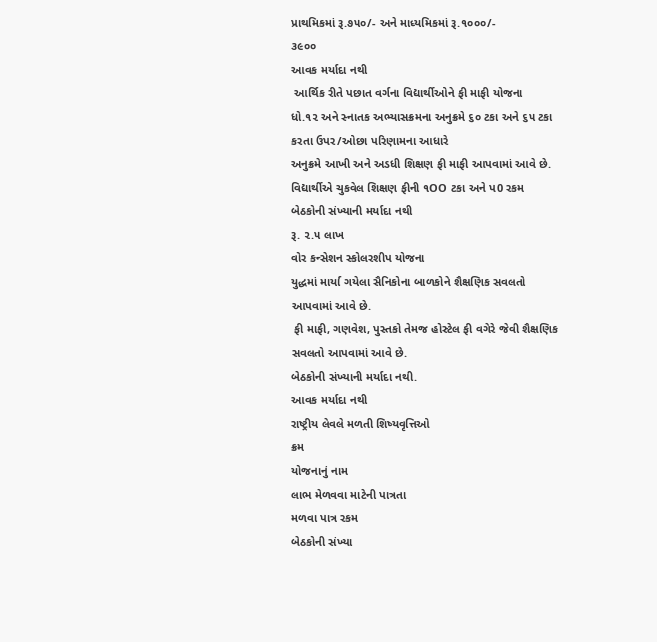પ્રાથમિકમાં રૂ.૭૫૦/- અને માધ્યમિકમાં રૂ.૧૦૦૦/-
૩૯૦૦
આવક મર્યાદા નથી
 આર્થિક રીતે પછાત વર્ગના વિદ્યાર્થીઓને ફી માફી યોજના
ધો.૧૨ અને સ્નાતક અભ્યાસક્રમના અનુક્રમે ૬૦ ટકા અને ૬૫ ટકા કરતા ઉપર/ઓછા પરિણામના આધારે
અનુક્રમે આખી અને અડધી શિક્ષણ ફી માફી આપવામાં આવે છે. વિદ્યાર્થીએ ચુકવેલ શિક્ષણ ફીની ૧OO ટકા અને પ0 રકમ
બેઠકોની સંખ્યાની મર્યાદા નથી
રૂ. ૨.૫ લાખ
વોર કન્સેશન સ્કોલરશીપ યોજના
યુદ્ધમાં માર્યા ગયેલા સૈનિકોના બાળકોને શૈક્ષણિક સવલતો આપવામાં આવે છે.
 ફી માફી, ગણવેશ, પુસ્તકો તેમજ હોસ્ટેલ ફી વગેરે જેવી શૈક્ષણિક સવલતો આપવામાં આવે છે.
બેઠકોની સંખ્યાની મર્યાદા નથી.
આવક મર્યાદા નથી
રાષ્ટ્રીય લેવલે મળતી શિષ્યવૃત્તિઓ
ક્રમ
યોજનાનું નામ
લાભ મેળવવા માટેની પાત્રતા
મળવા પાત્ર રકમ
બેઠકોની સંખ્યા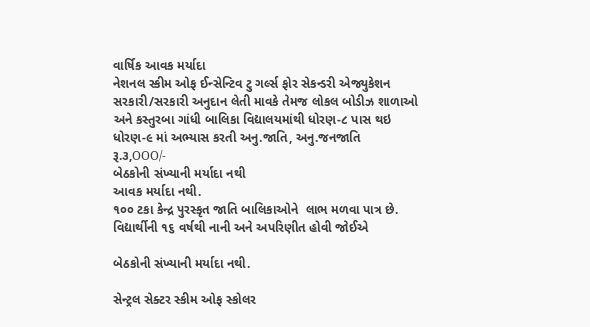વાર્ષિક આવક મર્યાદા
નેશનલ સ્કીમ ઓફ ઈન્સેન્ટિવ ટુ ગર્લ્સ ફોર સેકન્ડરી એજ્યુકેશન
સરકારી/સરકારી અનુદાન લેતી માવકે તેમજ લોકલ બોડીઝ શાળાઓ અને કસ્તુરબા ગાંધી બાલિકા વિદ્યાલયમાંથી ધોરણ-૮ પાસ થઇ ધોરણ-૯ માં અભ્યાસ કરતી અનુ.જાતિ, અનુ.જનજાતિ
રૂ.૩,OOO/-
બેઠકોની સંખ્યાની મર્યાદા નથી
આવક મર્યાદા નથી.
૧૦૦ ટકા કેન્દ્ર પુરસ્કૃત જાતિ બાલિકાઓને  લાભ મળવા પાત્ર છે.
વિદ્યાર્થીની ૧૬ વર્ષથી નાની અને અપરિણીત હોવી જોઈએ

બેઠકોની સંખ્યાની મર્યાદા નથી.

સેન્ટ્રલ સેક્ટર સ્કીમ ઓફ સ્કોલર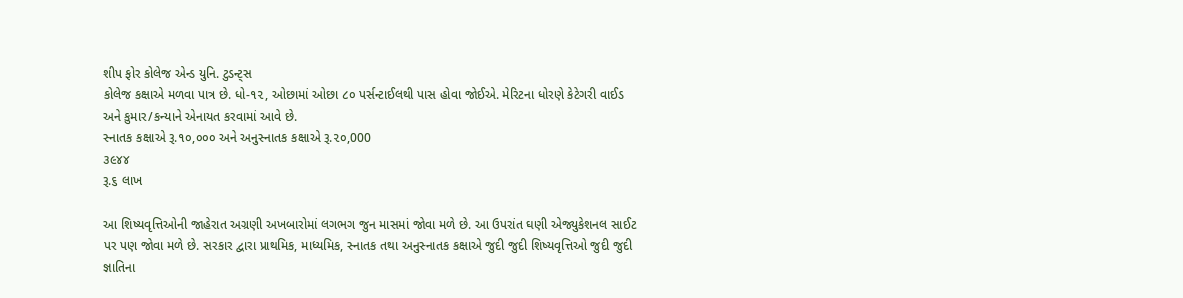શીપ ફોર કોલેજ એન્ડ યુનિ. ટુડન્ટ્સ
કોલેજ કક્ષાએ મળવા પાત્ર છે. ધો-૧૨, ઓછામાં ઓછા ૮૦ પર્સન્ટાઈલથી પાસ હોવા જોઈએ. મેરિટના ધોરણે કેટેગરી વાઈડ અને કુમાર/કન્યાને એનાયત કરવામાં આવે છે.
સ્નાતક કક્ષાએ રૂ.૧૦,૦૦૦ અને અનુસ્નાતક કક્ષાએ રૂ.૨૦,000
૩૯૪૪
રૂ.૬ લાખ

આ શિષ્યવૃત્તિઓની જાહેરાત અગ્રણી અખબારોમાં લગભગ જુન માસમાં જોવા મળે છે. આ ઉપરાંત ઘણી એજ્યુકેશનલ સાઈટ પર પણ જોવા મળે છે. સરકાર દ્વારા પ્રાથમિક, માધ્યમિક, સ્નાતક તથા અનુસ્નાતક કક્ષાએ જુદી જુદી શિષ્યવૃત્તિઓ જુદી જુદી જ્ઞાતિના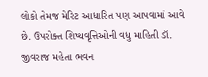લોકો તેમજ મેરિટ આધારિત પણ આપવામાં આવે છે. ઉપરોક્ત શિષ્યવૃત્તિઓની વધુ માહિતી ડૉ. જીવરાજ મહેતા ભવન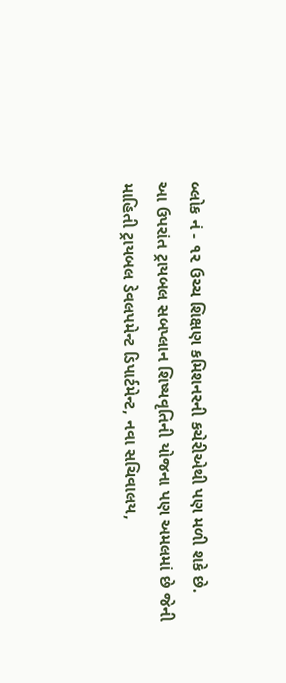બ્લોક નં - ૧૨ ઉચ્ચ શિક્ષણ કમિશનરની કચેરીએથી પણ મળી શકે છે.
આ ઉપરાંત ટ્રાયબલ સબપ્લાન શિષ્યવૃતિની યોજના પણ અમલમાં છે જેની માહિતી ટ્રાયબલ ડેવલપમેન્ટ ડિપાર્ટમેન્ટ, નવા સચિવાલય,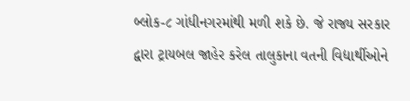બ્લોક-૮ ગાંધીનગરમાંથી મળી શકે છે. જે રાજ્ય સરકાર દ્વારા ટ્રાયબલ જાહેર કરેલ તાલુકાના વતની વિદ્યાર્થીઓને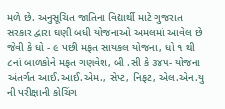મળે છે. અનુસૂચિત જાતિના વિદ્યાર્થી માટે ગુજરાત સરકાર દ્વારા ઘણી બધી યોજનાઓ અમલમાં આવેલ છે જેવી કે ધો - ૯ પછી મફત સાયકલ યોજના, ધો ૧ થી ૮નાં બાળકોને મફત ગણવેશ, બી .સી કે ૩૪૫- યોજના અંતર્ગત આઈ.આઈ.એમ., સેપ્ટ, નિફટ, એલ.એન.યુ ની પરીક્ષાની કોચિંગ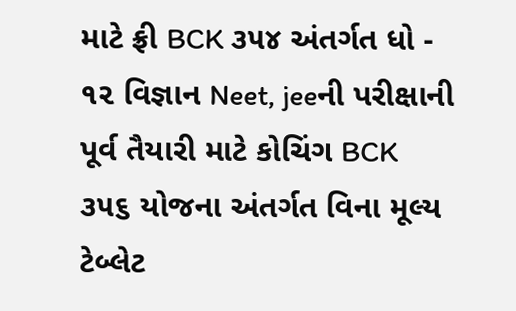માટે ફ્રી BCK ૩૫૪ અંતર્ગત ધો - ૧૨ વિજ્ઞાન Neet, jeeની પરીક્ષાની પૂર્વ તૈયારી માટે કોચિંગ BCK ૩૫૬ યોજના અંતર્ગત વિના મૂલ્ય ટેબ્લેટ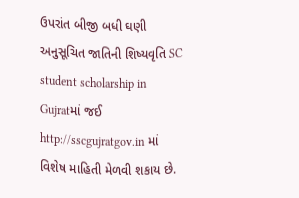ઉપરાંત બીજી બધી ઘણી અનુસૂચિત જાતિની શિષ્યવૃતિ SC student scholarship in Gujratમાં જઈ http://sscgujratgov.in માં વિશેષ માહિતી મેળવી શકાય છે.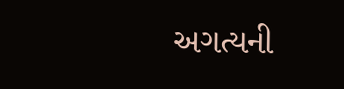અગત્યની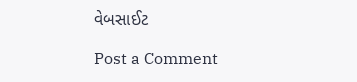વેબસાઈટ

Post a Comment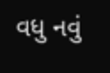વધુ નવું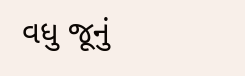વધુ જૂનું